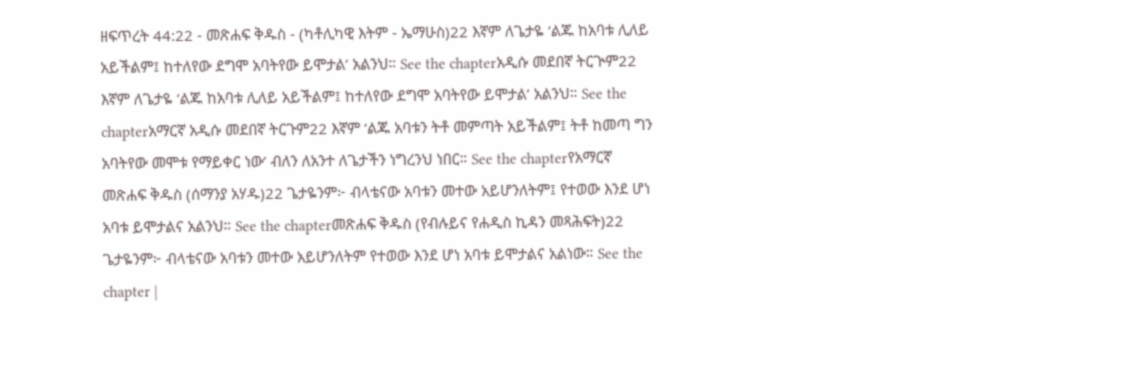ዘፍጥረት 44:22 - መጽሐፍ ቅዱስ - (ካቶሊካዊ እትም - ኤማሁስ)22 እኛም ለጌታዬ ‘ልጁ ከአባቱ ሊለይ አይችልም፤ ከተለየው ደግሞ አባትየው ይሞታል’ አልንህ። See the chapterአዲሱ መደበኛ ትርጒም22 እኛም ለጌታዬ ‘ልጁ ከአባቱ ሊለይ አይችልም፤ ከተለየው ደግሞ አባትየው ይሞታል’ አልንህ። See the chapterአማርኛ አዲሱ መደበኛ ትርጉም22 እኛም ‘ልጁ አባቱን ትቶ መምጣት አይችልም፤ ትቶ ከመጣ ግን አባትየው መሞቱ የማይቀር ነው’ ብለን ለአንተ ለጌታችን ነግረንህ ነበር። See the chapterየአማርኛ መጽሐፍ ቅዱስ (ሰማንያ አሃዱ)22 ጌታዬንም፦ ብላቴናው አባቱን መተው አይሆንለትም፤ የተወው እንደ ሆነ አባቱ ይሞታልና አልንህ። See the chapterመጽሐፍ ቅዱስ (የብሉይና የሐዲስ ኪዳን መጻሕፍት)22 ጌታዬንም፦ ብላቴናው አባቱን መተው አይሆንለትም የተወው እንደ ሆነ አባቱ ይሞታልና አልነው። See the chapter |